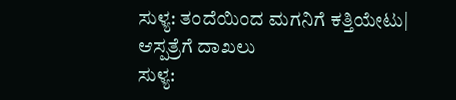ಸುಳ್ಯ: ತಂದೆಯಿಂದ ಮಗನಿಗೆ ಕತ್ತಿಯೇಟು| ಆಸ್ಪತ್ರೆಗೆ ದಾಖಲು
ಸುಳ್ಯ: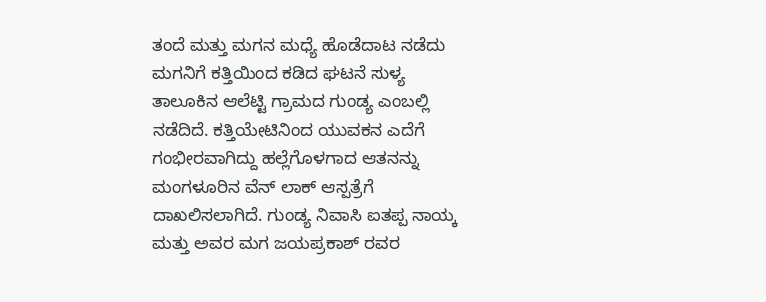ತಂದೆ ಮತ್ತು ಮಗನ ಮಧ್ಯೆ ಹೊಡೆದಾಟ ನಡೆದು ಮಗನಿಗೆ ಕತ್ತಿಯಿಂದ ಕಡಿದ ಘಟನೆ ಸುಳ್ಯ ತಾಲೂಕಿನ ಆಲೆಟ್ಟಿ ಗ್ರಾಮದ ಗುಂಡ್ಯ ಎಂಬಲ್ಲಿ ನಡೆದಿದೆ. ಕತ್ತಿಯೇಟಿನಿಂದ ಯುವಕನ ಎದೆಗೆ ಗಂಭೀರವಾಗಿದ್ದು ಹಲ್ಲೆಗೊಳಗಾದ ಆತನನ್ನು ಮಂಗಳೂರಿನ ವೆನ್ ಲಾಕ್ ಆಸ್ಪತ್ರೆಗೆ ದಾಖಲಿಸಲಾಗಿದೆ. ಗುಂಡ್ಯ ನಿವಾಸಿ ಐತಪ್ಪ ನಾಯ್ಕ ಮತ್ತು ಅವರ ಮಗ ಜಯಪ್ರಕಾಶ್ ರವರ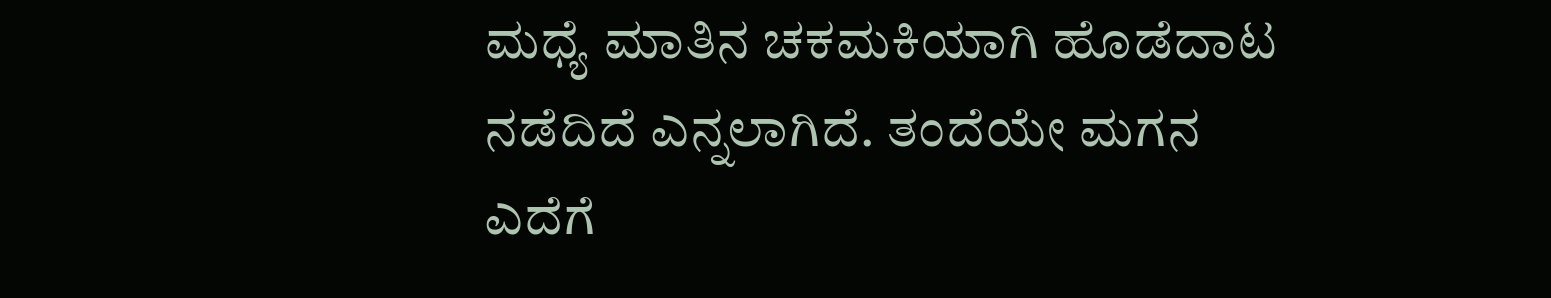ಮಧ್ಯೆ ಮಾತಿನ ಚಕಮಕಿಯಾಗಿ ಹೊಡೆದಾಟ ನಡೆದಿದೆ ಎನ್ನಲಾಗಿದೆ. ತಂದೆಯೇ ಮಗನ ಎದೆಗೆ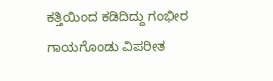ಕತ್ತಿಯಿಂದ ಕಡಿದಿದ್ದು ಗಂಭೀರ ಗಾಯಗೊಂಡು ವಿಪರೀತ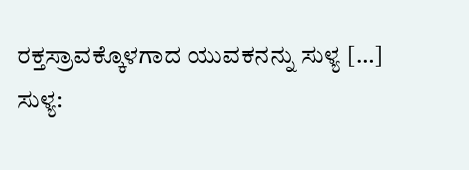ರಕ್ತಸ್ರಾವಕ್ಕೊಳಗಾದ ಯುವಕನನ್ನು ಸುಳ್ಯ […]
ಸುಳ್ಯ: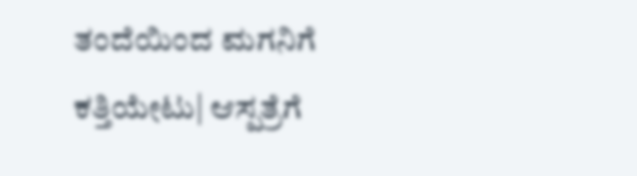ತಂದೆಯಿಂದ ಮಗನಿಗೆ ಕತ್ತಿಯೇಟು| ಆಸ್ಪತ್ರೆಗೆ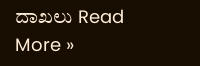ದಾಖಲು Read More »